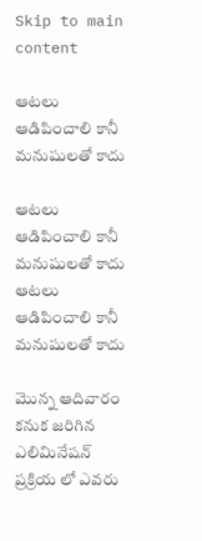Skip to main content

ఆటలు ఆడిపించాలి కానీ మనుషులతో కాదు

ఆటలు ఆడిపించాలి కానీ మనుషులతో కాదు
ఆటలు ఆడిపించాలి కానీ మనుషులతో కాదు

మొన్న ఆదివారం కనుక జరిగిన ఎలిమినేషన్ ప్రక్రియ లో ఎవరు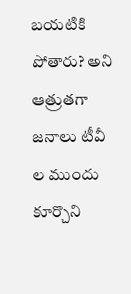బయటికి పోతారు? అని ఆత్రుతగా జనాలు టీవీ ల ముందు కూర్చొని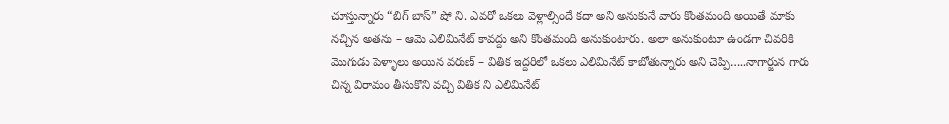చూస్తున్నారు “బిగ్ బాస్” షో ని. ఎవరో ఒకలు వెళ్లాల్సిందే కదా అని అనుకునే వారు కొంతమంది అయితే మాకు నచ్చిన అతను – ఆమె ఎలిమినేట్ కావద్దు అని కొంతమంది అనుకుంటారు. అలా అనుకుంటూ ఉండగా చివరికి మొగుడు పెళ్ళాలు అయిన వరుణ్ – వితిక ఇద్దరిలో ఒకలు ఎలిమినేట్ కాబోతున్నారు అని చెప్పి…..నాగార్జున గారు చిన్న విరామం తీసుకొని వచ్చి వితిక ని ఎలిమినేట్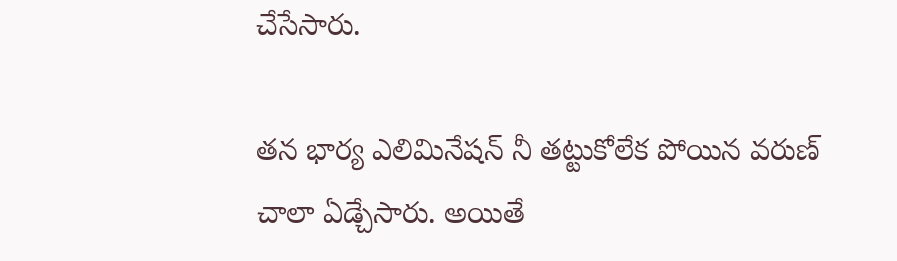చేసేసారు.

తన భార్య ఎలిమినేషన్ నీ తట్టుకోలేక పోయిన వరుణ్ చాలా ఏడ్చేసారు. అయితే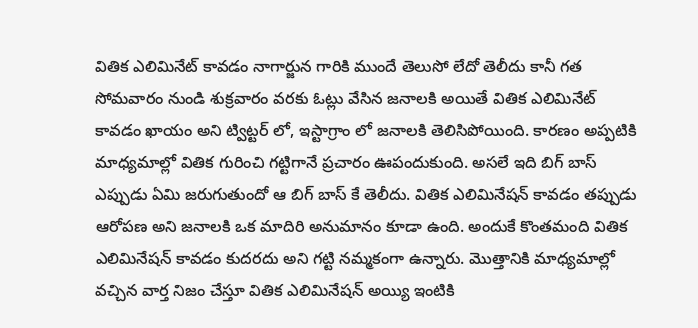వితిక ఎలిమినేట్ కావడం నాగార్జున గారికి ముందే తెలుసో లేదో తెలీదు కానీ గత సోమవారం నుండి శుక్రవారం వరకు ఓట్లు వేసిన జనాలకి అయితే వితిక ఎలిమినేట్ కావడం ఖాయం అని ట్విట్టర్ లో, ఇస్టాగ్రాం లో జనాలకి తెలిసిపోయింది. కారణం అప్పటికి మాధ్యమాల్లో వితిక గురించి గట్టిగానే ప్రచారం ఊపందుకుంది. అసలే ఇది బిగ్ బాస్ ఎప్పుడు ఏమి జరుగుతుందో ఆ బిగ్ బాస్ కే తెలీదు. వితిక ఎలిమినేషన్ కావడం తప్పుడు ఆరోపణ అని జనాలకి ఒక మాదిరి అనుమానం కూడా ఉంది. అందుకే కొంతమంది వితిక ఎలిమినేషన్ కావడం కుదరదు అని గట్టి నమ్మకంగా ఉన్నారు. మొత్తానికి మాధ్యమాల్లో వచ్చిన వార్త నిజం చేస్తూ వితిక ఎలిమినేషన్ అయ్యి ఇంటికి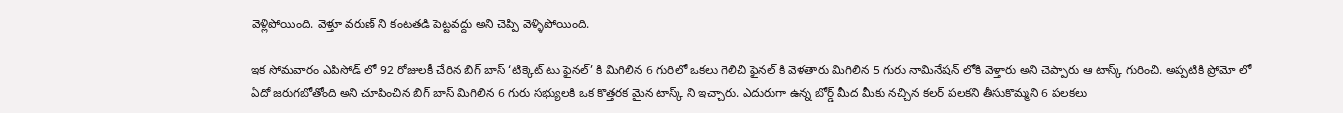వెళ్లిపోయింది. వెళ్తూ వరుణ్ ని కంటతడి పెట్టవద్దు అని చెప్పి వెళ్ళిపోయింది.

ఇక సోమవారం ఎపిసోడ్ లో 92 రోజులకీ చేరిన బిగ్ బాస్ ‘టిక్కెట్ టు ఫైనల్’ కి మిగిలిన 6 గురిలో ఒకలు గెలిచి ఫైనల్ కి వెళతారు మిగిలిన 5 గురు నామినేషన్ లోకి వెళ్తారు అని చెప్పారు ఆ టాస్క్ గురించి. అప్పటికి ప్రోమో లో ఏదో జరుగబోతోంది అని చూపించిన బిగ్ బాస్ మిగిలిన 6 గురు సభ్యులకి ఒక కొత్తరక మైన టాస్క్ ని ఇచ్చారు. ఎదురుగా ఉన్న బోర్డ్ మీద మీకు నచ్చిన కలర్ పలకని తీసుకొమ్మని 6 పలకలు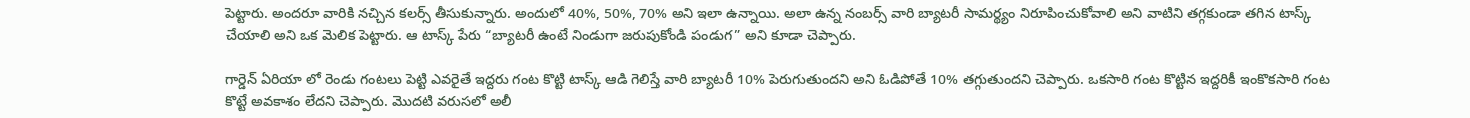పెట్టారు. అందరూ వారికి నచ్చిన కలర్స్ తీసుకున్నారు. అందులో 40%, 50%, 70% అని ఇలా ఉన్నాయి. అలా ఉన్న నంబర్స్ వారి బ్యాటరీ సామర్థ్యం నిరూపించుకోవాలి అని వాటిని తగ్గకుండా తగిన టాస్క్ చేయాలి అని ఒక మెలిక పెట్టారు. ఆ టాస్క్ పేరు “బ్యాటరీ ఉంటే నిండుగా జరుపుకోండి పండుగ” అని కూడా చెప్పారు.

గార్డెన్ ఏరియా లో రెండు గంటలు పెట్టి ఎవరైతే ఇద్దరు గంట కొట్టి టాస్క్ ఆడి గెలిస్తే వారి బ్యాటరీ 10% పెరుగుతుందని అని ఓడిపోతే 10% తగ్గుతుందని చెప్పారు. ఒకసారి గంట కొట్టిన ఇద్దరికీ ఇంకొకసారి గంట కొట్టే అవకాశం లేదని చెప్పారు. మొదటి వరుసలో అలీ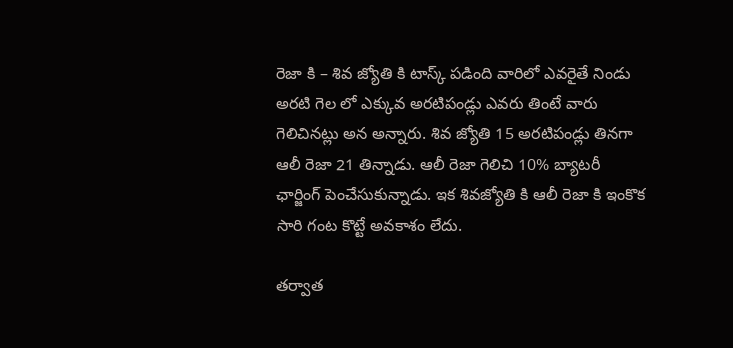రెజా కి – శివ జ్యోతి కి టాస్క్ పడింది వారిలో ఎవరైతే నిండు అరటి గెల లో ఎక్కువ అరటిపండ్లు ఎవరు తింటే వారు గెలిచినట్లు అన అన్నారు. శివ జ్యోతి 15 అరటిపండ్లు తినగా ఆలీ రెజా 21 తిన్నాడు. ఆలీ రెజా గెలిచి 10% బ్యాటరీ ఛార్జింగ్ పెంచేసుకున్నాడు. ఇక శివజ్యోతి కి ఆలీ రెజా కి ఇంకొక సారి గంట కొట్టే అవకాశం లేదు.

తర్వాత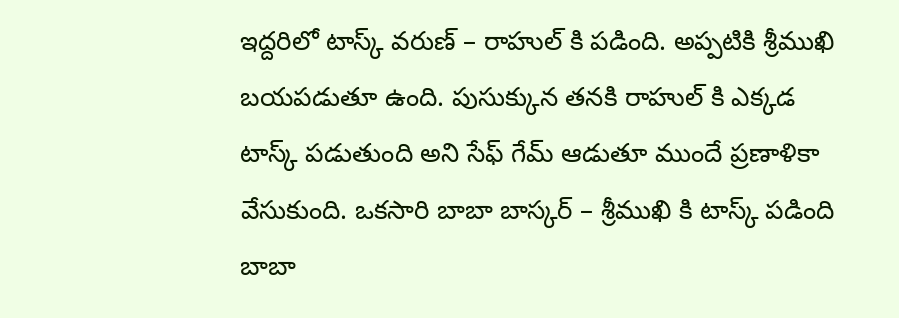ఇద్దరిలో టాస్క్ వరుణ్ – రాహుల్ కి పడింది. అప్పటికి శ్రీముఖి బయపడుతూ ఉంది. పుసుక్కున తనకి రాహుల్ కి ఎక్కడ టాస్క్ పడుతుంది అని సేఫ్ గేమ్ ఆడుతూ ముందే ప్రణాళికా వేసుకుంది. ఒకసారి బాబా బాస్కర్ – శ్రీముఖి కి టాస్క్ పడింది బాబా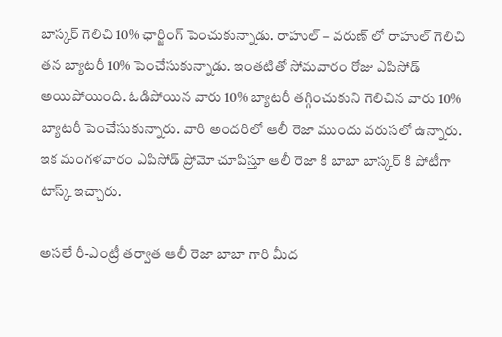బాస్కర్ గెలిచి 10% ఛార్జింగ్ పెంచుకున్నాడు. రాహుల్ – వరుణ్ లో రాహుల్ గెలిచి తన బ్యాటరీ 10% పెంచేసుకున్నాడు. ఇంతటితో సోమవారం రోజు ఎపిసోడ్ అయిపోయింది. ఓడిపోయిన వారు 10% బ్యాటరీ తగ్గించుకుని గెలిచిన వారు 10% బ్యాటరీ పెంచేసుకున్నారు. వారి అందరిలో ఆలీ రెజా ముందు వరుసలో ఉన్నారు. ఇక మంగళవారం ఎపిసోడ్ ప్రోమో చూపిస్తూ ఆలీ రెజా కి బాబా బాస్కర్ కి పోటీగా టాస్క్ ఇచ్చారు.

అసలే రీ-ఎంట్రీ తర్వాత ఆలీ రెజా బాబా గారి మీద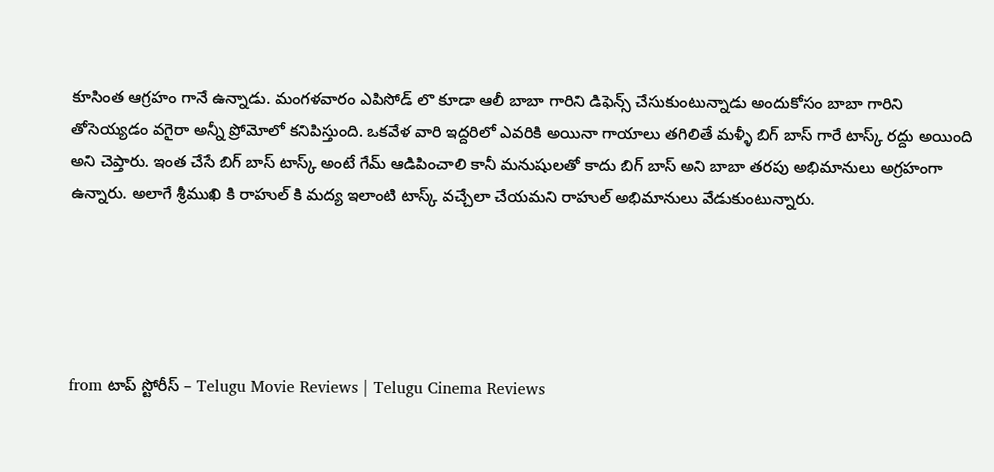కూసింత ఆగ్రహం గానే ఉన్నాడు. మంగళవారం ఎపిసోడ్ లొ కూడా ఆలీ బాబా గారిని డిఫెన్స్ చేసుకుంటున్నాడు అందుకోసం బాబా గారిని తోసెయ్యడం వగైరా అన్నీ ప్రోమోలో కనిపిస్తుంది. ఒకవేళ వారి ఇద్దరిలో ఎవరికి అయినా గాయాలు తగిలితే మళ్ళీ బిగ్ బాస్ గారే టాస్క్ రద్దు అయింది అని చెప్తారు. ఇంత చేసే బిగ్ బాస్ టాస్క్ అంటే గేమ్ ఆడిపించాలి కానీ మనుషులతో కాదు బిగ్ బాస్ అని బాబా తరపు అభిమానులు అగ్రహంగా ఉన్నారు. అలాగే శ్రీముఖి కి రాహుల్ కి మద్య ఇలాంటి టాస్క్ వచ్చేలా చేయమని రాహుల్ అభిమానులు వేడుకుంటున్నారు.





from టాప్ స్టోరీస్ – Telugu Movie Reviews | Telugu Cinema Reviews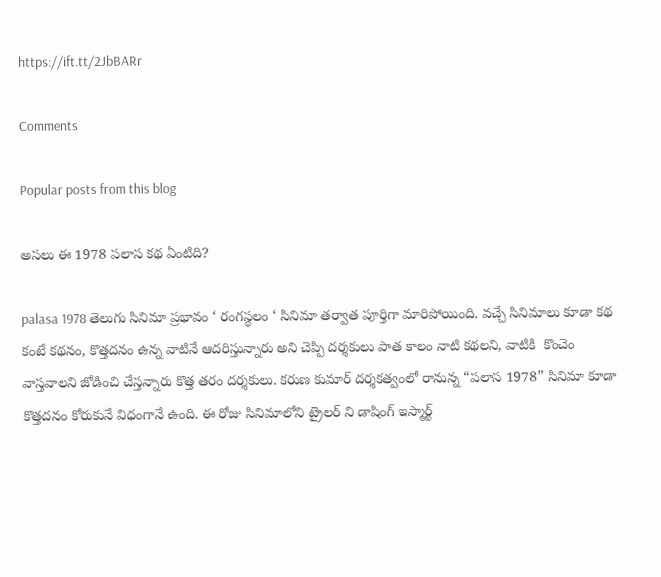https://ift.tt/2JbBARr

Comments

Popular posts from this blog

అసలు ఈ 1978 పలాస కథ ఏంటిది?

palasa 1978 తెలుగు సినిమా ప్రభావం ‘ రంగస్థలం ‘ సినిమా తర్వాత పూర్తిగా మారిపోయింది. వచ్చే సినిమాలు కూడా కథ కంటే కథనం, కొత్తదనం ఉన్న వాటినే ఆదరిస్తున్నారు అని చెప్పి దర్శకులు పాత కాలం నాటి కథలని, వాటికి  కొంచెం వాస్తవాలని జోడించి చేస్తన్నారు కొత్త తరం దర్శకులు. కరుణ కుమార్ దర్శకత్వంలో రానున్న “పలాస 1978” సినిమా కూడా కొత్తదనం కోరుకునే విధంగానే ఉంది. ఈ రోజు సినిమాలోని ట్రైలర్ ని డాషింగ్ ఇస్మార్ట్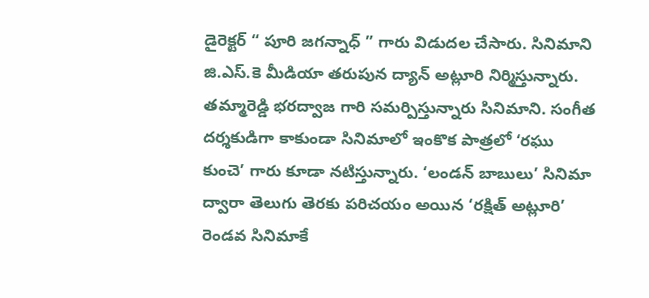డైరెక్టర్ “ పూరి జగన్నాధ్ ” గారు విడుదల చేసారు. సినిమాని జి.ఎస్.కె మీడియా తరుపున ద్యాన్ అట్లూరి నిర్మిస్తున్నారు. తమ్మారెడ్డి భరద్వాజ గారి సమర్పిస్తున్నారు సినిమాని. సంగీత దర్శకుడిగా కాకుండా సినిమాలో ఇంకొక పాత్రలో ‘రఘు కుంచె’ గారు కూడా నటిస్తున్నారు. ‘లండన్ బాబులు’ సినిమా ద్వారా తెలుగు తెరకు పరిచయం అయిన ‘రక్షిత్ అట్లూరి’ రెండవ సినిమాకే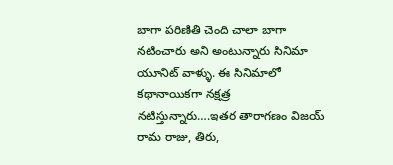బాగా పరిణితి చెంది చాలా బాగా నటించారు అని అంటున్నారు సినిమా యూనిట్ వాళ్ళు. ఈ సినిమాలో కథానాయికగా నక్షత్ర నటిస్తున్నారు….ఇతర తారాగణం విజయ్ రామ రాజు, తిరు,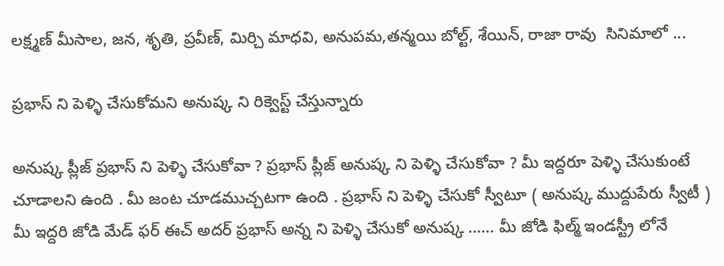లక్ష్మణ్ మీసాల, జన, శృతి, ప్రవీణ్, మిర్చి మాధవి, అనుపమ,తన్మయి బోల్ట్, శేయిన్, రాజా రావు  సినిమాలో ...

ప్రభాస్ ని పెళ్ళి చేసుకోమని అనుష్క ని రిక్వెస్ట్ చేస్తున్నారు

అనుష్క ప్లీజ్ ప్రభాస్ ని పెళ్ళి చేసుకోవా ? ప్రభాస్ ప్లీజ్ అనుష్క ని పెళ్ళి చేసుకోవా ? మీ ఇద్దరూ పెళ్ళి చేసుకుంటే చూడాలని ఉంది . మీ జంట చూడముచ్చటగా ఉంది . ప్రభాస్ ని పెళ్ళి చేసుకో స్వీటూ ( అనుష్క ముద్దుపేరు స్వీటీ ) మీ ఇద్దరి జోడి మేడ్ ఫర్ ఈచ్ అదర్ ప్రభాస్ అన్న ని పెళ్ళి చేసుకో అనుష్క …… మీ జోడి ఫిల్మ్ ఇండస్ట్రీ లోనే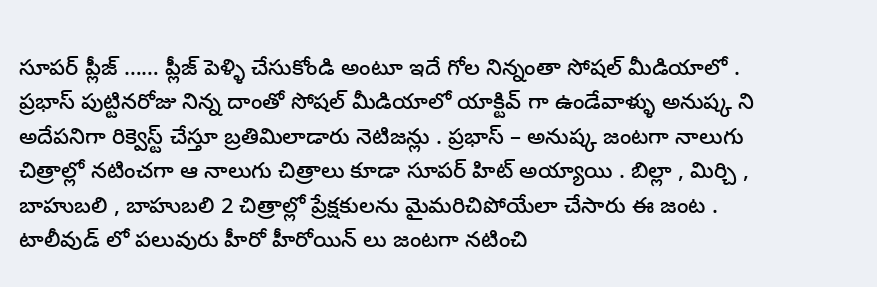సూపర్ ప్లీజ్ …… ప్లీజ్ పెళ్ళి చేసుకోండి అంటూ ఇదే గోల నిన్నంతా సోషల్ మీడియాలో . ప్రభాస్ పుట్టినరోజు నిన్న దాంతో సోషల్ మీడియాలో యాక్టివ్ గా ఉండేవాళ్ళు అనుష్క ని అదేపనిగా రిక్వెస్ట్ చేస్తూ బ్రతిమిలాడారు నెటిజన్లు . ప్రభాస్ – అనుష్క జంటగా నాలుగు చిత్రాల్లో నటించగా ఆ నాలుగు చిత్రాలు కూడా సూపర్ హిట్ అయ్యాయి . బిల్లా , మిర్చి , బాహుబలి , బాహుబలి 2 చిత్రాల్లో ప్రేక్షకులను మైమరిచిపోయేలా చేసారు ఈ జంట . టాలీవుడ్ లో పలువురు హీరో హీరోయిన్ లు జంటగా నటించి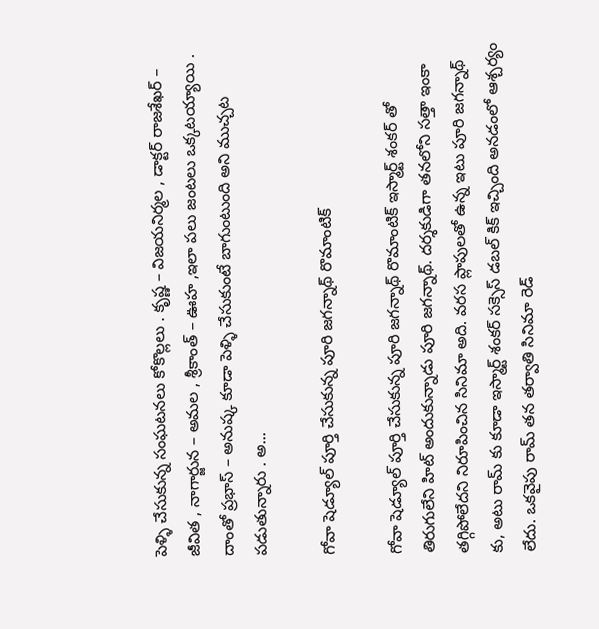పెళ్ళి చేసుకున్న సంఘటనలు కోకొల్లలు . కృష్ణ – విజయనిర్మల , డాక్టర్ రాజశేఖర్ – జీవిత , నాగార్జున – అమల , శ్రీకాంత్ – ఊహ ,ఇలా పలు జంటలు ఒక్కటయ్యాయి . దాంతో ప్రభాస్ – అనుష్క కూడా పెళ్ళి చేసుకుంటే బాగుంటుంది అని ముచ్చట పడుతున్నారు . అ...

గోవా షెడ్యూల్ పూర్తి చేసుకున్న పూరి జగన్నాథ్ రొమాంటిక్

గోవా షెడ్యూల్ పూర్తి చేసుకున్న పూరి జగన్నాథ్ రొమాంటిక్ ఇస్మార్ట్ శంకర్ తో తిరుగులేని హిట్ అందుకున్నాడు పూరి జగన్నాథ్. దర్శకుడిగా తనలోని సత్తా ఇంకా తగ్గిపోలేదని నిరూపించిన సినిమా అది. వరస ప్లాపులతో ఉన్న ఇటు పూరి జగన్నాథ్ కు, అటు రామ్ కు కూడా ఇస్మార్ట్ శంకర్ సక్సెస్ డబల్ కిక్ ఇచ్చింది అనడంలో ఆశ్చర్యం లేదు. ఒకవైపు రామ్ తన తర్వాతి సినిమా రెడ్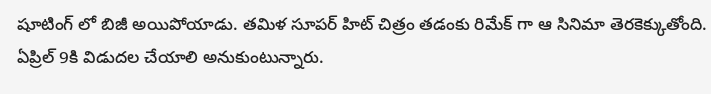షూటింగ్ లో బిజీ అయిపోయాడు. తమిళ సూపర్ హిట్ చిత్రం తడంకు రిమేక్ గా ఆ సినిమా తెరకెక్కుతోంది. ఏప్రిల్ 9కి విడుదల చేయాలి అనుకుంటున్నారు.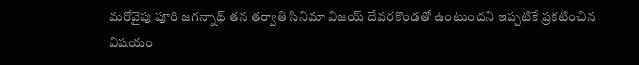మరోవైపు పూరి జగన్నాథ్ తన తర్వాతి సినిమా విజయ్ దేవరకొండతో ఉంటుందని ఇప్పటికే ప్రకటించిన విషయం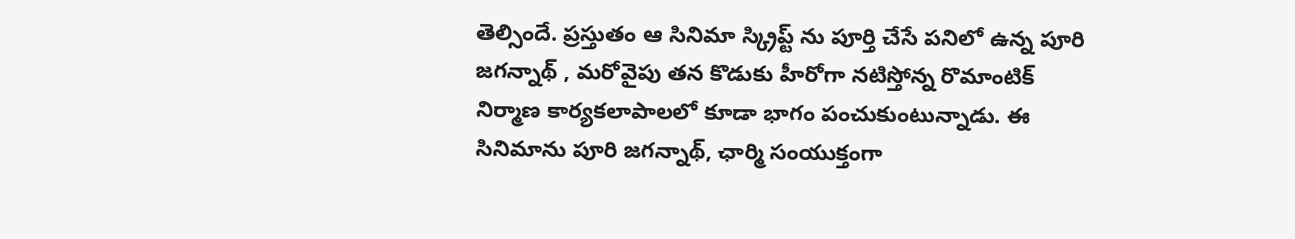తెల్సిందే. ప్రస్తుతం ఆ సినిమా స్క్రిప్ట్ ను పూర్తి చేసే పనిలో ఉన్న పూరి జగన్నాథ్ , మరోవైపు తన కొడుకు హీరోగా నటిస్తోన్న రొమాంటిక్ నిర్మాణ కార్యకలాపాలలో కూడా భాగం పంచుకుంటున్నాడు. ఈ సినిమాను పూరి జగన్నాథ్, ఛార్మి సంయుక్తంగా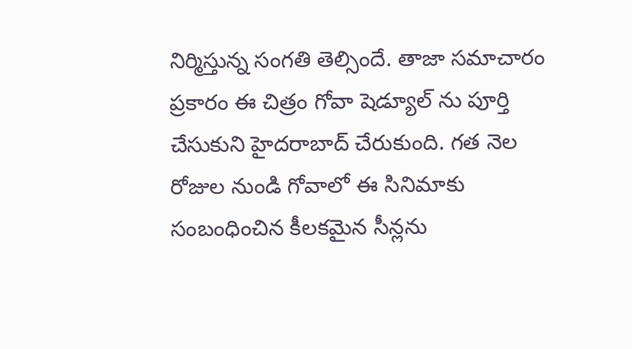నిర్మిస్తున్న సంగతి తెల్సిందే. తాజా సమాచారం ప్రకారం ఈ చిత్రం గోవా షెడ్యూల్ ను పూర్తి చేసుకుని హైదరాబాద్ చేరుకుంది. గత నెల రోజుల నుండి గోవాలో ఈ సినిమాకు సంబంధించిన కీలకమైన సీన్లను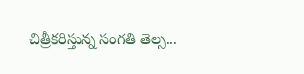చిత్రీకరిస్తున్న సంగతి తెల్స...